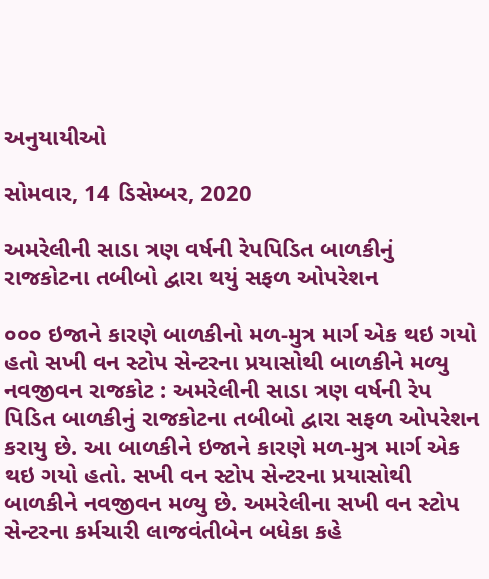અનુયાયીઓ

સોમવાર, 14 ડિસેમ્બર, 2020

અમરેલીની સાડા ત્રણ વર્ષની રેપપિડિત બાળકીનું રાજકોટના તબીબો દ્વારા થયું સફળ ઓપરેશન

૦૦૦ ઇજાને કારણે બાળકીનો મળ-મુત્ર માર્ગ એક થઇ ગયો હતો સખી વન સ્ટોપ સેન્ટરના પ્રયાસોથી બાળકીને મળ્યુ નવજીવન રાજકોટ : અમરેલીની સાડા ત્રણ વર્ષની રેપ પિડિત બાળકીનું રાજકોટના તબીબો દ્વારા સફળ ઓપરેશન કરાયુ છે. આ બાળકીને ઇજાને કારણે મળ-મુત્ર માર્ગ એક થઇ ગયો હતો. સખી વન સ્ટોપ સેન્ટરના પ્રયાસોથી બાળકીને નવજીવન મળ્યુ છે. અમરેલીના સખી વન સ્ટોપ સેન્ટરના કર્મચારી લાજવંતીબેન બધેકા કહે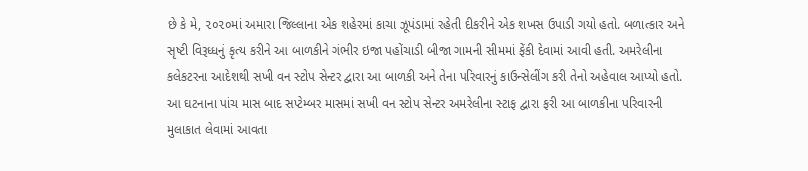છે કે મે, ૨૦૨૦માં અમારા જિલ્લાના એક શહેરમાં કાચા ઝૂપંડામાં રહેતી દીકરીને એક શખસ ઉપાડી ગયો હતો. બળાત્કાર અને સૃષ્ટી વિરૂધ્ધનું કૃત્ય કરીને આ બાળકીને ગંભીર ઇજા પહોંચાડી બીજા ગામની સીમમાં ફેંકી દેવામાં આવી હતી. અમરેલીના કલેકટરના આદેશથી સખી વન સ્ટોપ સેન્ટર દ્વારા આ બાળકી અને તેના પરિવારનું કાઉન્સેલીંગ કરી તેનો અહેવાલ આપ્યો હતો. આ ઘટનાના પાંચ માસ બાદ સપ્ટેમ્બર માસમાં સખી વન સ્ટોપ સેન્ટર અમરેલીના સ્ટાફ દ્વારા ફરી આ બાળકીના પરિવારની મુલાકાત લેવામાં આવતા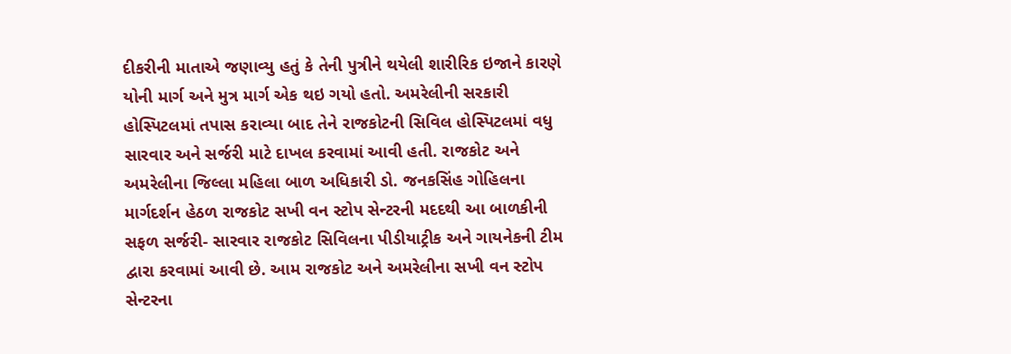દીકરીની માતાએ જણાવ્યુ હતું કે તેની પુત્રીને થયેલી શારીરિક ઇજાને કારણે યોની માર્ગ અને મુત્ર માર્ગ એક થઇ ગયો હતો. અમરેલીની સરકારી હોસ્પિટલમાં તપાસ કરાવ્યા બાદ તેને રાજકોટની સિવિલ હોસ્પિટલમાં વધુ સારવાર અને સર્જરી માટે દાખલ કરવામાં આવી હતી. રાજકોટ અને અમરેલીના જિલ્લા મહિલા બાળ અધિકારી ડો. જનકસિંહ ગોહિલના માર્ગદર્શન હેઠળ રાજકોટ સખી વન સ્ટોપ સેન્ટરની મદદથી આ બાળકીની સફળ સર્જરી- સારવાર રાજકોટ સિવિલના પીડીયાટ્રીક અને ગાયનેકની ટીમ દ્વારા કરવામાં આવી છે. આમ રાજકોટ અને અમરેલીના સખી વન સ્ટોપ સેન્ટરના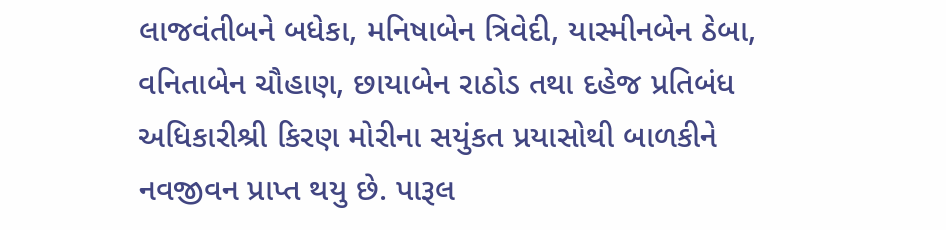લાજવંતીબને બધેકા, મનિષાબેન ત્રિવેદી, યાસ્મીનબેન ઠેબા, વનિતાબેન ચૌહાણ, છાયાબેન રાઠોડ તથા દહેજ પ્રતિબંધ અધિકારીશ્રી કિરણ મોરીના સયુંકત પ્રયાસોથી બાળકીને નવજીવન પ્રાપ્ત થયુ છે. પારૂલ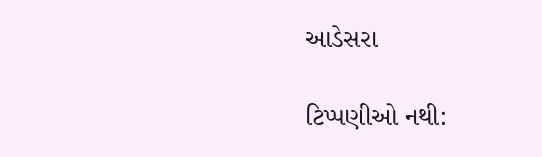આડેસરા

ટિપ્પણીઓ નથી: